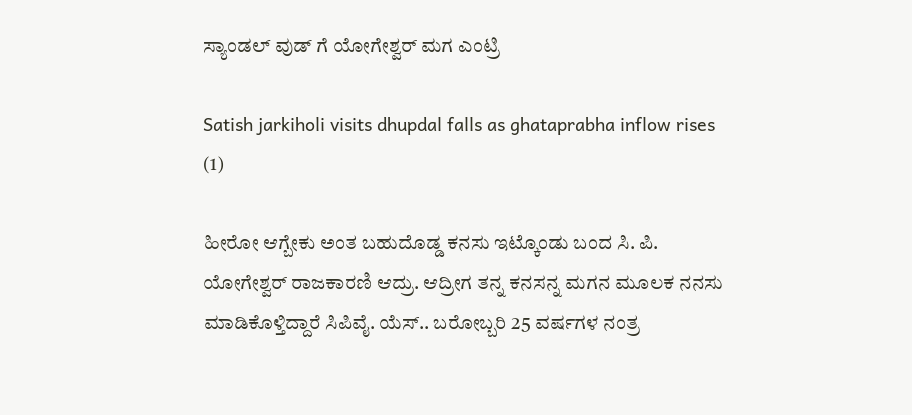ಸ್ಯಾಂಡಲ್ ವುಡ್ ಗೆ ಯೋಗೇಶ್ವರ್ ಮಗ ಎಂಟ್ರಿ

Satish jarkiholi visits dhupdal falls as ghataprabha inflow rises (1)

ಹೀರೋ ಆಗ್ಬೇಕು ಅಂತ ಬಹುದೊಡ್ಡ ಕನಸು ಇಟ್ಕೊಂಡು ಬಂದ ಸಿ. ಪಿ. ಯೋಗೇಶ್ವರ್ ರಾಜಕಾರಣಿ ಆದ್ರು. ಆದ್ರೀಗ ತನ್ನ ಕನಸನ್ನ ಮಗನ ಮೂಲಕ ನನಸು ಮಾಡಿಕೊಳ್ತಿದ್ದಾರೆ ಸಿಪಿವೈ. ಯೆಸ್.. ಬರೋಬ್ಬರಿ 25 ವರ್ಷಗಳ ನಂತ್ರ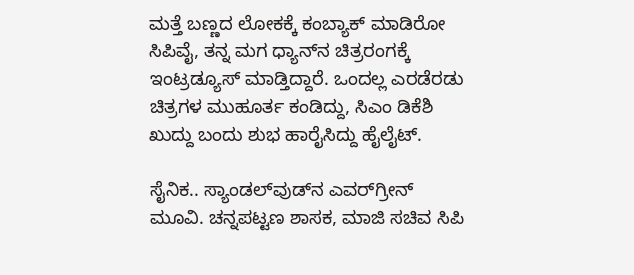ಮತ್ತೆ ಬಣ್ಣದ ಲೋಕಕ್ಕೆ ಕಂಬ್ಯಾಕ್ ಮಾಡಿರೋ ಸಿಪಿವೈ, ತನ್ನ ಮಗ ಧ್ಯಾನ್‌‌ನ ಚಿತ್ರರಂಗಕ್ಕೆ ಇಂಟ್ರಡ್ಯೂಸ್ ಮಾಡ್ತಿದ್ದಾರೆ. ಒಂದಲ್ಲ ಎರಡೆರಡು ಚಿತ್ರಗಳ ಮುಹೂರ್ತ ಕಂಡಿದ್ದು, ಸಿಎಂ ಡಿಕೆಶಿ ಖುದ್ದು ಬಂದು ಶುಭ ಹಾರೈಸಿದ್ದು ಹೈಲೈಟ್.

ಸೈನಿಕ.. ಸ್ಯಾಂಡಲ್‌ವುಡ್‌ನ ಎವರ್‌ಗ್ರೀನ್ ಮೂವಿ. ಚನ್ನಪಟ್ಟಣ ಶಾಸಕ, ಮಾಜಿ ಸಚಿವ ಸಿಪಿ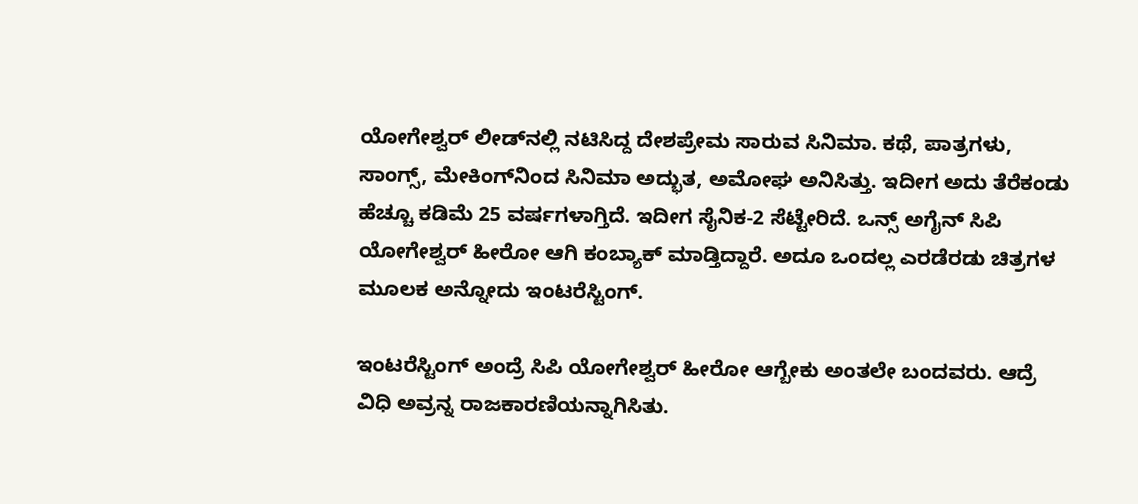ಯೋಗೇಶ್ವರ್ ಲೀಡ್‌‌ನಲ್ಲಿ ನಟಿಸಿದ್ದ ದೇಶಪ್ರೇಮ ಸಾರುವ ಸಿನಿಮಾ. ಕಥೆ, ಪಾತ್ರಗಳು, ಸಾಂಗ್ಸ್‌, ಮೇಕಿಂಗ್‌‌ನಿಂದ ಸಿನಿಮಾ ಅದ್ಭುತ, ಅಮೋಘ ಅನಿಸಿತ್ತು. ಇದೀಗ ಅದು ತೆರೆಕಂಡು ಹೆಚ್ಚೂ ಕಡಿಮೆ 25 ವರ್ಷಗಳಾಗ್ತಿದೆ. ಇದೀಗ ಸೈನಿಕ-2 ಸೆಟ್ಟೇರಿದೆ. ಒನ್ಸ್ ಅಗೈನ್ ಸಿಪಿ ಯೋಗೇಶ್ವರ್ ಹೀರೋ ಆಗಿ ಕಂಬ್ಯಾಕ್ ಮಾಡ್ತಿದ್ದಾರೆ. ಅದೂ ಒಂದಲ್ಲ ಎರಡೆರಡು ಚಿತ್ರಗಳ ಮೂಲಕ ಅನ್ನೋದು ಇಂಟರೆಸ್ಟಿಂಗ್.

ಇಂಟರೆಸ್ಟಿಂಗ್ ಅಂದ್ರೆ ಸಿಪಿ ಯೋಗೇಶ್ವರ್ ಹೀರೋ ಆಗ್ಬೇಕು ಅಂತಲೇ ಬಂದವರು. ಆದ್ರೆ ವಿಧಿ ಅವ್ರನ್ನ ರಾಜಕಾರಣಿಯನ್ನಾಗಿಸಿತು.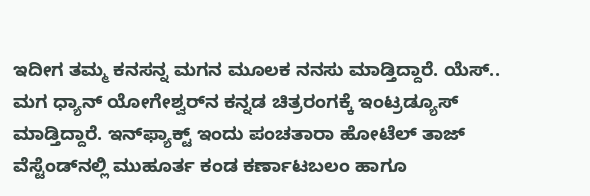ಇದೀಗ ತಮ್ಮ ಕನಸನ್ನ ಮಗನ ಮೂಲಕ ನನಸು ಮಾಡ್ತಿದ್ದಾರೆ. ಯೆಸ್.. ಮಗ ಧ್ಯಾನ್ ಯೋಗೇಶ್ವರ್‌‌ನ ಕನ್ನಡ ಚಿತ್ರರಂಗಕ್ಕೆ ಇಂಟ್ರಡ್ಯೂಸ್ ಮಾಡ್ತಿದ್ದಾರೆ. ಇನ್‌ಫ್ಯಾಕ್ಟ್ ಇಂದು ಪಂಚತಾರಾ ಹೋಟೆಲ್ ತಾಜ್ ವೆಸ್ಟೆಂಡ್‌‌ನಲ್ಲಿ ಮುಹೂರ್ತ ಕಂಡ ಕರ್ಣಾಟಬಲಂ ಹಾಗೂ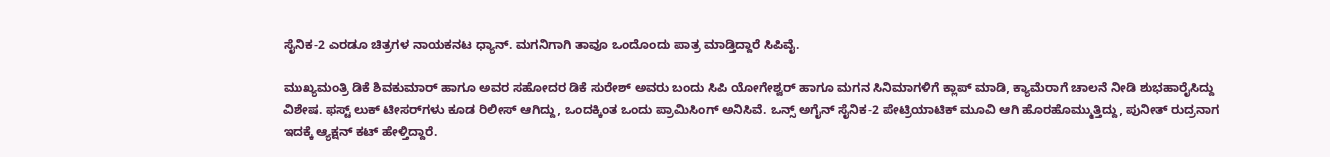ಸೈನಿಕ-2 ಎರಡೂ ಚಿತ್ರಗಳ ನಾಯಕನಟ ಧ್ಯಾನ್. ಮಗನಿಗಾಗಿ ತಾವೂ ಒಂದೊಂದು ಪಾತ್ರ ಮಾಡ್ತಿದ್ದಾರೆ ಸಿಪಿವೈ.

ಮುಖ್ಯಮಂತ್ರಿ ಡಿಕೆ ಶಿವಕುಮಾರ್ ಹಾಗೂ ಅವರ ಸಹೋದರ ಡಿಕೆ ಸುರೇಶ್ ಅವರು ಬಂದು ಸಿಪಿ ಯೋಗೇಶ್ವರ್ ಹಾಗೂ ಮಗನ ಸಿನಿಮಾಗಳಿಗೆ ಕ್ಲಾಪ್ ಮಾಡಿ, ಕ್ಯಾಮೆರಾಗೆ ಚಾಲನೆ ನೀಡಿ ಶುಭಹಾರೈಸಿದ್ದು ವಿಶೇಷ. ಫಸ್ಟ್ ಲುಕ್ ಟೀಸರ್‌ಗಳು ಕೂಡ ರಿಲೀಸ್ ಆಗಿದ್ದು, ಒಂದಕ್ಕಿಂತ ಒಂದು ಪ್ರಾಮಿಸಿಂಗ್ ಅನಿಸಿವೆ. ಒನ್ಸ್ ಅಗೈನ್ ಸೈನಿಕ-2 ಪೇಟ್ರಿಯಾಟಿಕ್ ಮೂವಿ ಆಗಿ ಹೊರಹೊಮ್ಮುತ್ತಿದ್ದು, ಪುನೀತ್ ರುದ್ರನಾಗ ಇದಕ್ಕೆ ಆ್ಯಕ್ಷನ್ ಕಟ್ ಹೇಳ್ತಿದ್ದಾರೆ.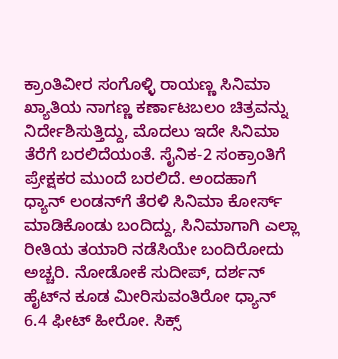ಕ್ರಾಂತಿವೀರ ಸಂಗೊಳ್ಳಿ ರಾಯಣ್ಣ ಸಿನಿಮಾ ಖ್ಯಾತಿಯ ನಾಗಣ್ಣ ಕರ್ಣಾಟಬಲಂ ಚಿತ್ರವನ್ನು ನಿರ್ದೇಶಿಸುತ್ತಿದ್ದು, ಮೊದಲು ಇದೇ ಸಿನಿಮಾ ತೆರೆಗೆ ಬರಲಿದೆಯಂತೆ. ಸೈನಿಕ-2 ಸಂಕ್ರಾಂತಿಗೆ ಪ್ರೇಕ್ಷಕರ ಮುಂದೆ ಬರಲಿದೆ. ಅಂದಹಾಗೆ ಧ್ಯಾನ್ ಲಂಡನ್‌ಗೆ ತೆರಳಿ ಸಿನಿಮಾ ಕೋರ್ಸ್ ಮಾಡಿಕೊಂಡು ಬಂದಿದ್ದು, ಸಿನಿಮಾಗಾಗಿ ಎಲ್ಲಾ ರೀತಿಯ ತಯಾರಿ ನಡೆಸಿಯೇ ಬಂದಿರೋದು ಅಚ್ಚರಿ. ನೋಡೋಕೆ ಸುದೀಪ್, ದರ್ಶನ್ ಹೈಟ್‌ನ ಕೂಡ ಮೀರಿಸುವಂತಿರೋ ಧ್ಯಾನ್ 6.4 ಫೀಟ್ ಹೀರೋ. ಸಿಕ್ಸ್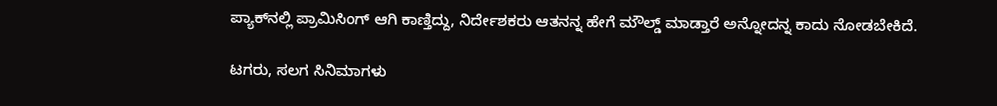ಪ್ಯಾಕ್‌‌ನಲ್ಲಿ ಪ್ರಾಮಿಸಿಂಗ್ ಆಗಿ ಕಾಣ್ತಿದ್ದು, ನಿರ್ದೇಶಕರು ಆತನನ್ನ ಹೇಗೆ ಮೌಲ್ಡ್ ಮಾಡ್ತಾರೆ ಅನ್ನೋದನ್ನ ಕಾದು ನೋಡಬೇಕಿದೆ.

ಟಗರು, ಸಲಗ ಸಿನಿಮಾಗಳು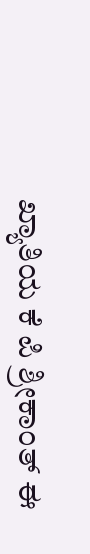ಖ್ಯಾತಿಯ ಕೆ ಪಿ ಶ್ರೀಕಾಂತ್ ಈ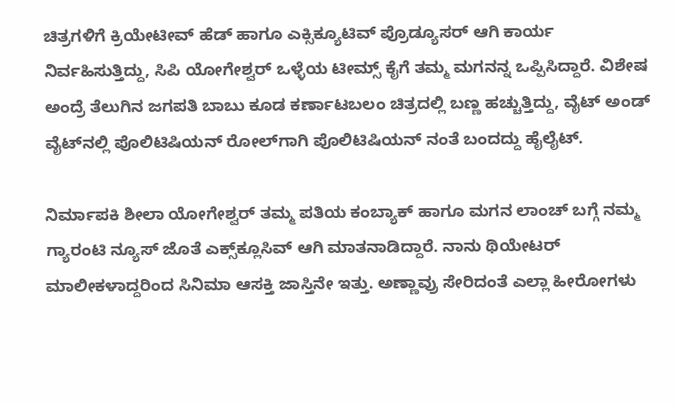ಚಿತ್ರಗಳಿಗೆ ಕ್ರಿಯೇಟೀವ್ ಹೆಡ್ ಹಾಗೂ ಎಕ್ಸಿಕ್ಯೂಟಿವ್ ಪ್ರೊಡ್ಯೂಸರ್ ಆಗಿ ಕಾರ್ಯ ನಿರ್ವಹಿಸುತ್ತಿದ್ದು, ಸಿಪಿ ಯೋಗೇಶ್ವರ್ ಒಳ್ಳೆಯ ಟೀಮ್ಸ್‌‌ ಕೈಗೆ ತಮ್ಮ ಮಗನನ್ನ ಒಪ್ಪಿಸಿದ್ದಾರೆ. ವಿಶೇಷ ಅಂದ್ರೆ ತೆಲುಗಿನ ಜಗಪತಿ ಬಾಬು ಕೂಡ ಕರ್ಣಾಟಬಲಂ ಚಿತ್ರದಲ್ಲಿ ಬಣ್ಣ ಹಚ್ಚುತ್ತಿದ್ದು, ವೈಟ್ ಅಂಡ್ ವೈಟ್‌ನಲ್ಲಿ ಪೊಲಿಟಿಷಿಯನ್ ರೋಲ್‌ಗಾಗಿ ಪೊಲಿಟಿಷಿಯನ್ ನಂತೆ ಬಂದದ್ದು ಹೈಲೈಟ್.

ನಿರ್ಮಾಪಕಿ ಶೀಲಾ ಯೋಗೇಶ್ವರ್ ತಮ್ಮ ಪತಿಯ ಕಂಬ್ಯಾಕ್ ಹಾಗೂ ಮಗನ ಲಾಂಚ್ ಬಗ್ಗೆ ನಮ್ಮ ಗ್ಯಾರಂಟಿ ನ್ಯೂಸ್ ಜೊತೆ ಎಕ್ಸ್‌‌ಕ್ಲೂಸಿವ್ ಆಗಿ ಮಾತನಾಡಿದ್ದಾರೆ. ನಾನು ಥಿಯೇಟರ್ ಮಾಲೀಕಳಾದ್ದರಿಂದ ಸಿನಿಮಾ ಆಸಕ್ತಿ ಜಾಸ್ತಿನೇ ಇತ್ತು. ಅಣ್ಣಾವ್ರು ಸೇರಿದಂತೆ ಎಲ್ಲಾ ಹೀರೋಗಳು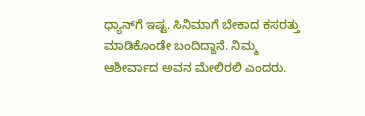ಧ್ಯಾನ್‌‌ಗೆ ಇಷ್ಟ. ಸಿನಿಮಾಗೆ ಬೇಕಾದ ಕಸರತ್ತು ಮಾಡಿಕೊಂಡೇ ಬಂದಿದ್ದಾನೆ. ನಿಮ್ಮ ಆಶೀರ್ವಾದ ಅವನ ಮೇಲಿರಲಿ ಎಂದರು.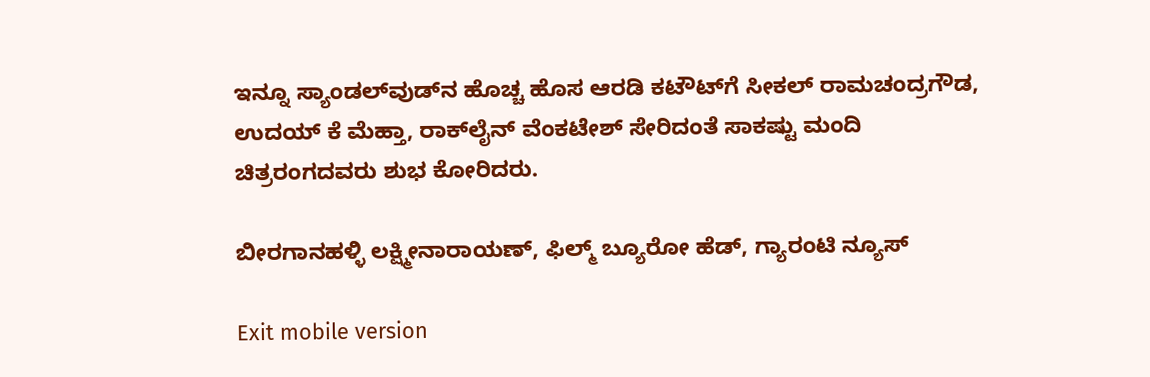ಇನ್ನೂ ಸ್ಯಾಂಡಲ್‌ವುಡ್‌ನ ಹೊಚ್ಚ ಹೊಸ ಆರಡಿ ಕಟೌಟ್‌ಗೆ ಸೀಕಲ್ ರಾಮಚಂದ್ರಗೌಡ, ಉದಯ್ ಕೆ ಮೆಹ್ತಾ, ರಾಕ್‌ಲೈನ್ ವೆಂಕಟೇಶ್ ಸೇರಿದಂತೆ ಸಾಕಷ್ಟು ಮಂದಿ ಚಿತ್ರರಂಗದವರು ಶುಭ ಕೋರಿದರು.

ಬೀರಗಾನಹಳ್ಳಿ ಲಕ್ಷ್ಮೀನಾರಾಯಣ್, ಫಿಲ್ಮ್ ಬ್ಯೂರೋ ಹೆಡ್, ಗ್ಯಾರಂಟಿ ನ್ಯೂಸ್

Exit mobile version